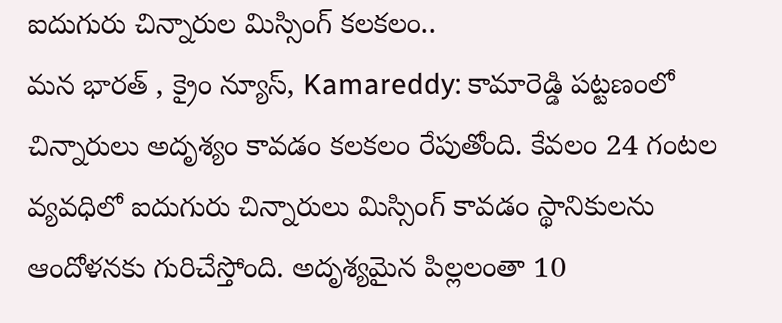ఐదుగురు చిన్నారుల మిస్సింగ్ కలకలం..
మన భారత్ , క్రైం న్యూస్, Kamareddy: కామారెడ్డి పట్టణంలో చిన్నారులు అదృశ్యం కావడం కలకలం రేపుతోంది. కేవలం 24 గంటల వ్యవధిలో ఐదుగురు చిన్నారులు మిస్సింగ్ కావడం స్థానికులను ఆందోళనకు గురిచేస్తోంది. అదృశ్యమైన పిల్లలంతా 10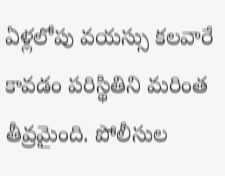ఏళ్లలోపు వయస్సు కలవారే కావడం పరిస్థితిని మరింత తీవ్రమైంది. పోలీసుల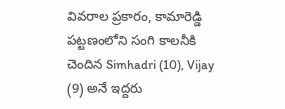వివరాల ప్రకారం, కామారెడ్డి పట్టణంలోని సంగి కాలనీకి చెందిన Simhadri (10), Vijay (9) అనే ఇద్దరు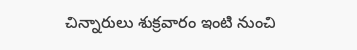చిన్నారులు శుక్రవారం ఇంటి నుంచి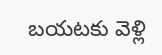బయటకు వెళ్లి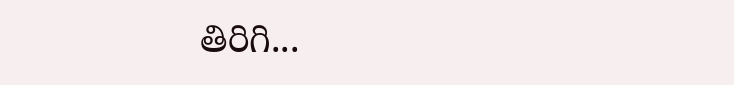తిరిగి...